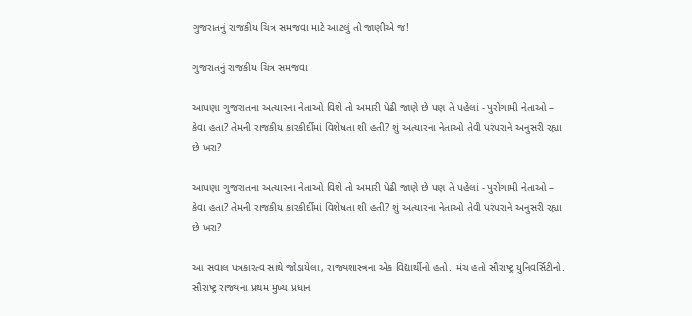ગુજરાતનું રાજકીય ચિત્ર સમજવા માટે આટલું તો જાણીએ જ!

ગુજરાતનું રાજકીય ચિત્ર સમજવા

આપણા ગુજરાતના અત્યારના નેતાઓ વિશે તો અમારી પેઢી જાણે છે પણ તે પહેલાં - પુરોગામી નેતાઓ – કેવા હતા? તેમની રાજકીય કારકીર્દીમાં વિશેષતા શી હતી? શું અત્યારના નેતાઓ તેવી પરંપરાને અનુસરી રહ્યા છે ખરા?

આપણા ગુજરાતના અત્યારના નેતાઓ વિશે તો અમારી પેઢી જાણે છે પણ તે પહેલાં - પુરોગામી નેતાઓ – કેવા હતા? તેમની રાજકીય કારકીર્દીમાં વિશેષતા શી હતી? શું અત્યારના નેતાઓ તેવી પરંપરાને અનુસરી રહ્યા છે ખરા?

આ સવાલ પત્રકારત્વ સાથે જોડાયેલા, રાજ્યશાસ્ત્રના એક વિદ્યાર્થીનો હતો. મંચ હતો સૌરાષ્ટ્ર યુનિવર્સિટીનો. સૌરાષ્ટ્ર રાજ્યના પ્રથમ મુખ્ય પ્રધાન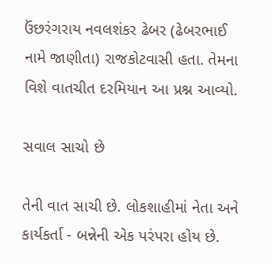ઉંછરંગરાય નવલશંકર ઢેબર (ઢેબરભાઈ નામે જાણીતા) રાજકોટવાસી હતા. તેમના વિશે વાતચીત દરમિયાન આ પ્રશ્ન આવ્યો.

સવાલ સાચો છે

તેની વાત સાચી છે. લોકશાહીમાં નેતા અને કાર્યકર્તા - બન્નેની એક પરંપરા હોય છે.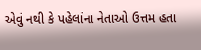એવું નથી કે પહેલાંના નેતાઓ ઉત્તમ હતા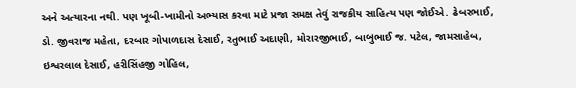અને અત્યારના નથી. પણ ખૂબી-ખામીનો અભ્યાસ કરવા માટે પ્રજા સમક્ષ તેવું રાજકીય સાહિત્ય પણ જોઈએ. ઢેબરભાઈ, ડો. જીવરાજ મહેતા, દરબાર ગોપાળદાસ દેસાઈ, રતુભાઈ અદાણી, મોરારજીભાઈ, બાબુભાઈ જ. પટેલ, જામસાહેબ, ઇશ્વરલાલ દેસાઈ, હરીસિંહજી ગોહિલ,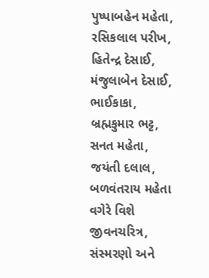પુષ્પાબહેન મહેતા, રસિકલાલ પરીખ, હિતેન્દ્ર દેસાઈ, મંજુલાબેન દેસાઈ, ભાઈકાકા, બ્રહ્મકુમાર ભટ્ટ, સનત મહેતા, જયંતી દલાલ, બળવંતરાય મહેતા વગેરે વિશે જીવનચરિત્ર, સંસ્મરણો અને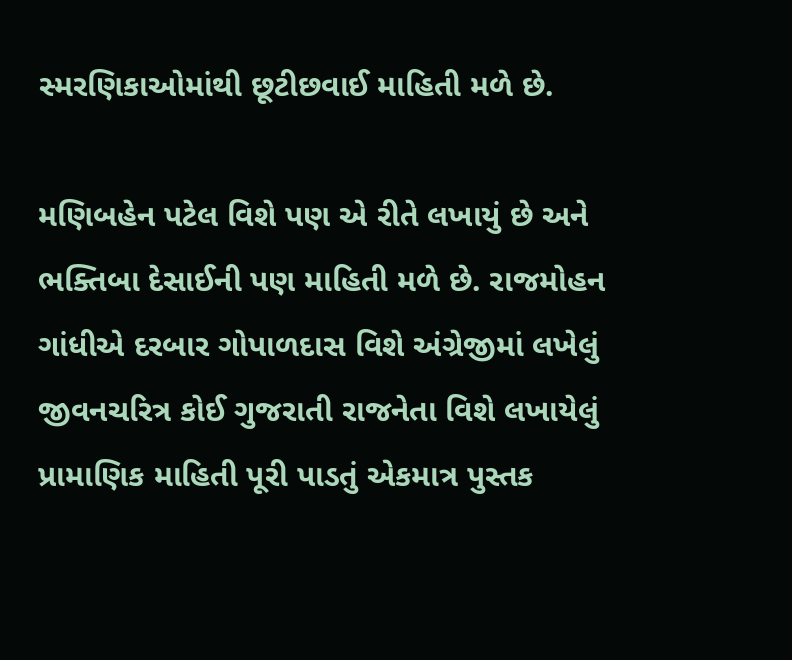સ્મરણિકાઓમાંથી છૂટીછવાઈ માહિતી મળે છે.

મણિબહેન પટેલ વિશે પણ એ રીતે લખાયું છે અને ભક્તિબા દેસાઈની પણ માહિતી મળે છે. રાજમોહન ગાંધીએ દરબાર ગોપાળદાસ વિશે અંગ્રેજીમાં લખેલું જીવનચરિત્ર કોઈ ગુજરાતી રાજનેતા વિશે લખાયેલું પ્રામાણિક માહિતી પૂરી પાડતું એકમાત્ર પુસ્તક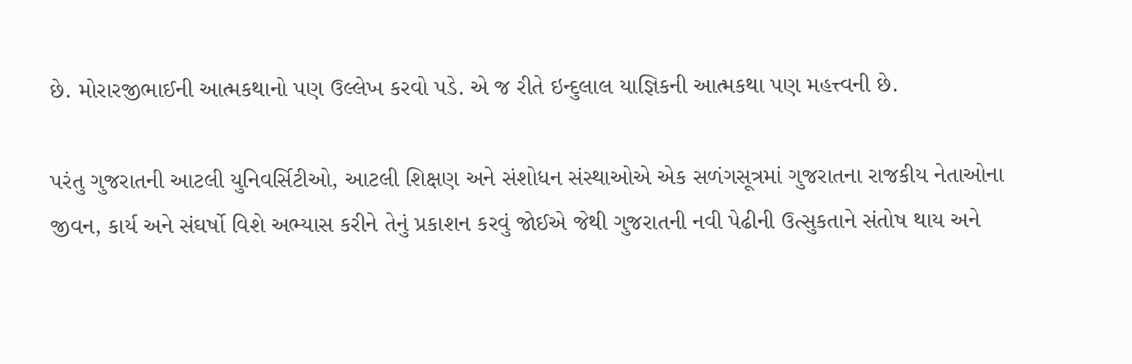છે. મોરારજીભાઈની આત્મકથાનો પણ ઉલ્લેખ કરવો પડે. એ જ રીતે ઇન્દુલાલ યાજ્ઞિકની આત્મકથા પણ મહત્ત્વની છે.

પરંતુ ગુજરાતની આટલી યુનિવર્સિટીઓ, આટલી શિક્ષણ અને સંશોધન સંસ્થાઓએ એક સળંગસૂત્રમાં ગુજરાતના રાજકીય નેતાઓના જીવન, કાર્ય અને સંઘર્ષો વિશે અભ્યાસ કરીને તેનું પ્રકાશન કરવું જોઈએ જેથી ગુજરાતની નવી પેઢીની ઉત્સુકતાને સંતોષ થાય અને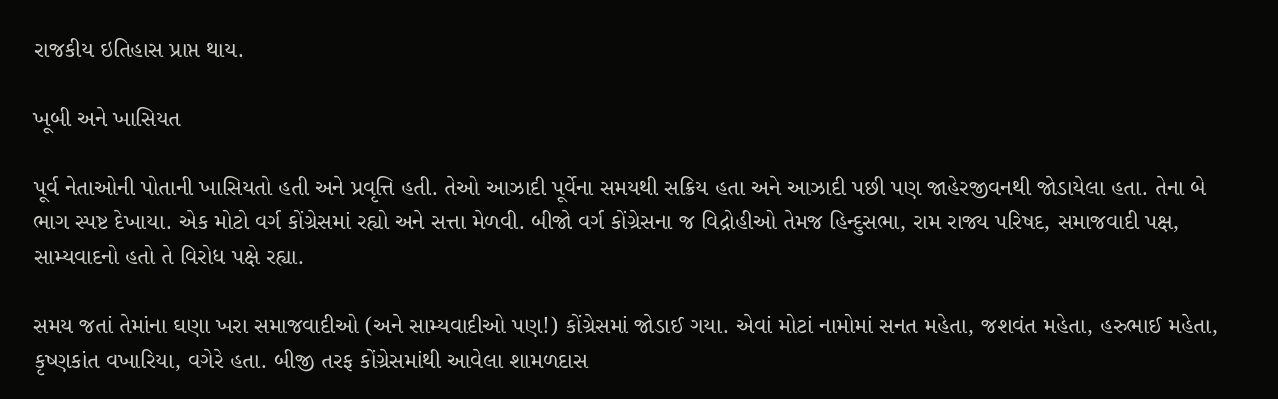રાજકીય ઇતિહાસ પ્રાપ્ત થાય.

ખૂબી અને ખાસિયત

પૂર્વ નેતાઓની પોતાની ખાસિયતો હતી અને પ્રવૃત્તિ હતી. તેઓ આઝાદી પૂર્વેના સમયથી સક્રિય હતા અને આઝાદી પછી પણ જાહેરજીવનથી જોડાયેલા હતા. તેના બે ભાગ સ્પષ્ટ દેખાયા. એક મોટો વર્ગ કોંગ્રેસમાં રહ્યો અને સત્તા મેળવી. બીજો વર્ગ કોંગ્રેસના જ વિદ્રોહીઓ તેમજ હિન્દુસભા, રામ રાજ્ય પરિષદ, સમાજવાદી પક્ષ, સામ્યવાદનો હતો તે વિરોધ પક્ષે રહ્યા.

સમય જતાં તેમાંના ઘણા ખરા સમાજવાદીઓ (અને સામ્યવાદીઓ પણ!) કોંગ્રેસમાં જોડાઈ ગયા. એવાં મોટાં નામોમાં સનત મહેતા, જશવંત મહેતા, હરુભાઈ મહેતા, કૃષ્ણકાંત વખારિયા, વગેરે હતા. બીજી તરફ કોંગ્રેસમાંથી આવેલા શામળદાસ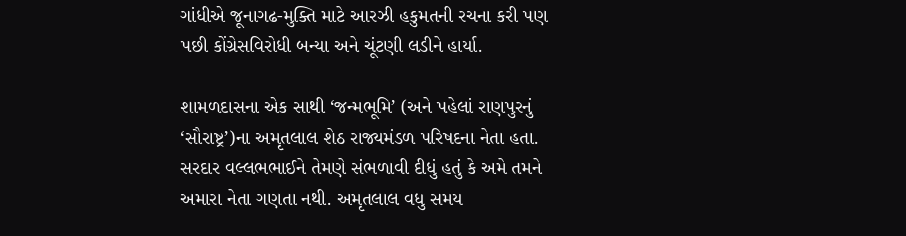ગાંધીએ જૂનાગઢ-મુક્તિ માટે આરઝી હકુમતની રચના કરી પણ પછી કોંગ્રેસવિરોધી બન્યા અને ચૂંટણી લડીને હાર્યા.

શામળદાસના એક સાથી ‘જન્મભૂમિ’ (અને પહેલાં રાણપુરનું ‘સૌરાષ્ટ્ર’)ના અમૃતલાલ શેઠ રાજ્યમંડળ પરિષદના નેતા હતા. સરદાર વલ્લભભાઈને તેમણે સંભળાવી દીધું હતું કે અમે તમને અમારા નેતા ગણતા નથી. અમૃતલાલ વધુ સમય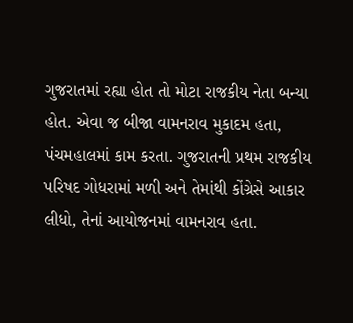ગુજરાતમાં રહ્યા હોત તો મોટા રાજકીય નેતા બન્યા હોત. એવા જ બીજા વામનરાવ મુકાદમ હતા, પંચમહાલમાં કામ કરતા. ગુજરાતની પ્રથમ રાજકીય પરિષદ ગોધરામાં મળી અને તેમાંથી કોંગ્રેસે આકાર લીધો, તેનાં આયોજનમાં વામનરાવ હતા.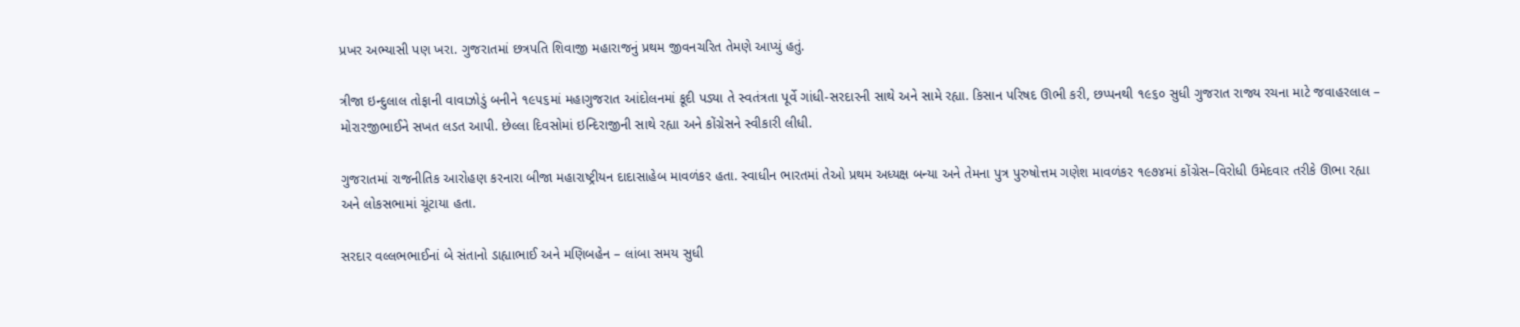પ્રખર અભ્યાસી પણ ખરા. ગુજરાતમાં છત્રપતિ શિવાજી મહારાજનું પ્રથમ જીવનચરિત તેમણે આપ્યું હતું.

ત્રીજા ઇન્દુલાલ તોફાની વાવાઝોડું બનીને ૧૯૫૬માં મહાગુજરાત આંદોલનમાં કૂદી પડ્યા તે સ્વતંત્રતા પૂર્વે ગાંધી-સરદારની સાથે અને સામે રહ્યા. કિસાન પરિષદ ઊભી કરી, છપ્પનથી ૧૯૬૦ સુધી ગુજરાત રાજ્ય રચના માટે જવાહરલાલ – મોરારજીભાઈને સખત લડત આપી. છેલ્લા દિવસોમાં ઇન્દિરાજીની સાથે રહ્યા અને કોંગ્રેસને સ્વીકારી લીધી.

ગુજરાતમાં રાજનીતિક આરોહણ કરનારા બીજા મહારાષ્ટ્રીયન દાદાસાહેબ માવળંકર હતા. સ્વાધીન ભારતમાં તેઓ પ્રથમ અધ્યક્ષ બન્યા અને તેમના પુત્ર પુરુષોત્તમ ગણેશ માવળંકર ૧૯૭૪માં કોંગ્રેસ–વિરોધી ઉમેદવાર તરીકે ઊભા રહ્યા અને લોકસભામાં ચૂંટાયા હતા.

સરદાર વલ્લભભાઈનાં બે સંતાનો ડાહ્યાભાઈ અને મણિબહેન – લાંબા સમય સુધી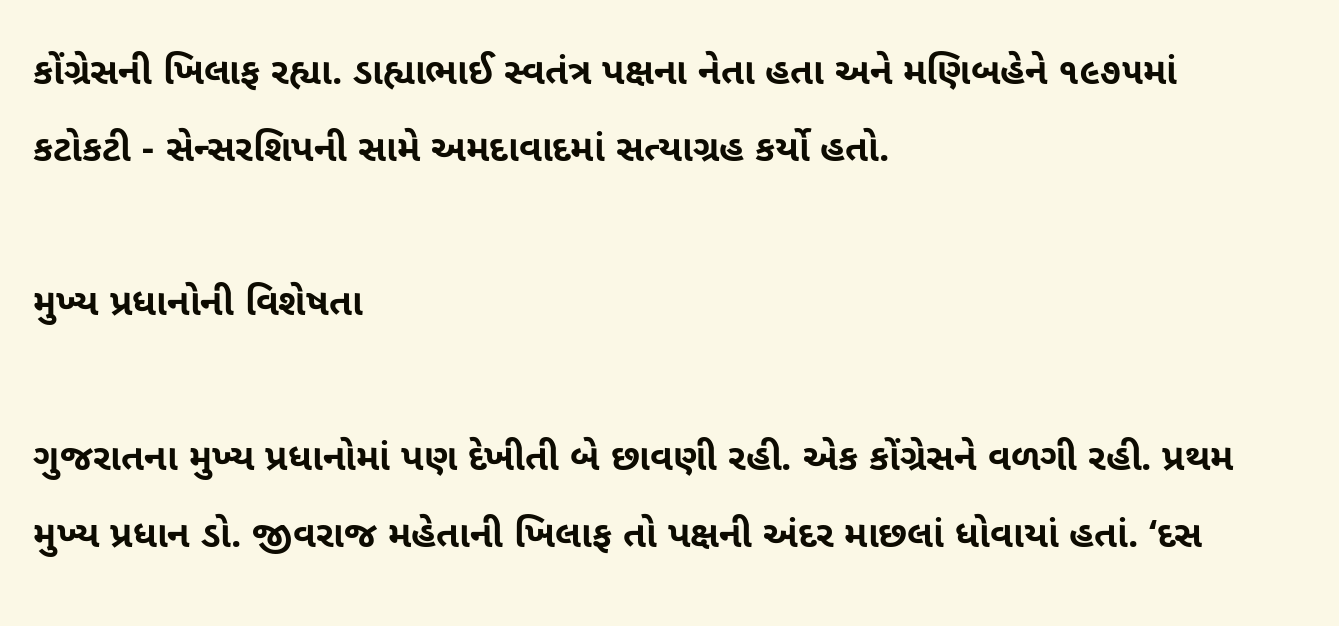કોંગ્રેસની ખિલાફ રહ્યા. ડાહ્યાભાઈ સ્વતંત્ર પક્ષના નેતા હતા અને મણિબહેને ૧૯૭૫માં કટોકટી - સેન્સરશિપની સામે અમદાવાદમાં સત્યાગ્રહ કર્યો હતો.

મુખ્ય પ્રધાનોની વિશેષતા

ગુજરાતના મુખ્ય પ્રધાનોમાં પણ દેખીતી બે છાવણી રહી. એક કોંગ્રેસને વળગી રહી. પ્રથમ મુખ્ય પ્રધાન ડો. જીવરાજ મહેતાની ખિલાફ તો પક્ષની અંદર માછલાં ધોવાયાં હતાં. ‘દસ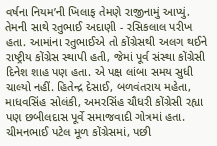વર્ષના નિયમ’ની ખિલાફ તેમણે રાજીનામું આપ્યું. તેમની સાથે રતુભાઈ અદાણી - રસિકલાલ પરીખ હતા. આમાંના રતુભાઈએ તો કોંગ્રેસથી અલગ થઈને રાષ્ટ્રીય કોંગ્રેસ સ્થાપી હતી, જેમાં પૂર્વ સંસ્થા કોંગ્રેસી દિનેશ શાહ પણ હતા. એ પક્ષ લાંબા સમય સુધી ચાલ્યો નહીં. હિતેન્દ્ર દેસાઈ, બળવંતરાય મહેતા, માધવસિંહ સોલંકી, અમરસિંહ ચૌધરી કોંગ્રેસી રહ્યા પણ છબીલદાસ પૂર્વે સમાજવાદી ગોત્રમાં હતા. ચીમનભાઈ પટેલ મૂળ કોંગ્રેસમાં, પછી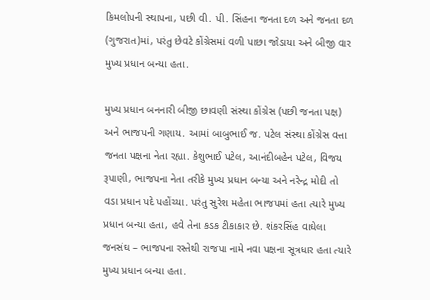કિમલોપની સ્થાપના, પછી વી. પી. સિંહના જનતા દળ અને જનતા દળ (ગુજરાત)માં, પરંતુ છેવટે કોંગ્રેસમાં વળી પાછા જોડાયા અને બીજી વાર મુખ્ય પ્રધાન બન્યા હતા.

મુખ્ય પ્રધાન બનનારી બીજી છાવણી સંસ્થા કોંગ્રેસ (પછી જનતા પક્ષ) અને ભાજપની ગણાય. આમાં બાબુભાઈ જ. પટેલ સંસ્થા કોંગ્રેસ વત્તા જનતા પક્ષના નેતા રહ્યા. કેશુભાઈ પટેલ, આનંદીબહેન પટેલ, વિજય રૂપાણી, ભાજપના નેતા તરીકે મુખ્ય પ્રધાન બન્યા અને નરેન્દ્ર મોદી તો વડા પ્રધાન પદે પહોંચ્યા. પરંતુ સુરેશ મહેતા ભાજપમાં હતા ત્યારે મુખ્ય પ્રધાન બન્યા હતા, હવે તેના કડક ટીકાકાર છે. શંકરસિંહ વાઘેલા જનસંઘ – ભાજપના રસ્તેથી રાજપા નામે નવા પક્ષના સૂત્રધાર હતા ત્યારે મુખ્ય પ્રધાન બન્યા હતા.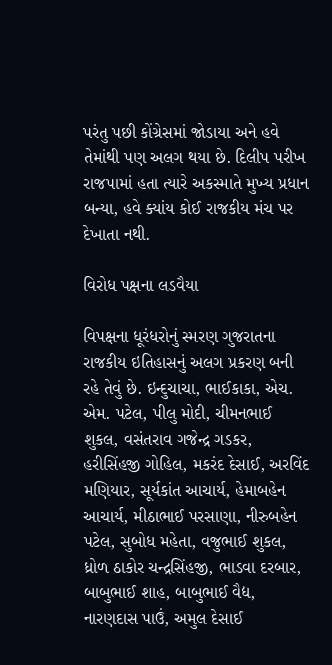પરંતુ પછી કોંગ્રેસમાં જોડાયા અને હવે તેમાંથી પણ અલગ થયા છે. દિલીપ પરીખ રાજપામાં હતા ત્યારે અકસ્માતે મુખ્ય પ્રધાન બન્યા, હવે ક્યાંય કોઈ રાજકીય મંચ પર દેખાતા નથી.

વિરોધ પક્ષના લડવૈયા

વિપક્ષના ધૂરંધરોનું સ્મરણ ગુજરાતના રાજકીય ઇતિહાસનું અલગ પ્રકરણ બની રહે તેવું છે. ઇન્દુચાચા, ભાઈકાકા, એચ. એમ. પટેલ, પીલુ મોદી, ચીમનભાઈ શુકલ, વસંતરાવ ગજેન્દ્ર ગડકર, હરીસિંહજી ગોહિલ, મકરંદ દેસાઈ, અરવિંદ મણિયાર, સૂર્યકાંત આચાર્ય, હેમાબહેન આચાર્ય, મીઠાભાઈ પરસાણા, નીરુબહેન પટેલ, સુબોધ મહેતા, વજુભાઈ શુકલ, ધ્રોળ ઠાકોર ચન્દ્રસિંહજી, ભાડવા દરબાર, બાબુભાઈ શાહ, બાબુભાઈ વૈદ્ય, નારણદાસ પાઉં, અમુલ દેસાઈ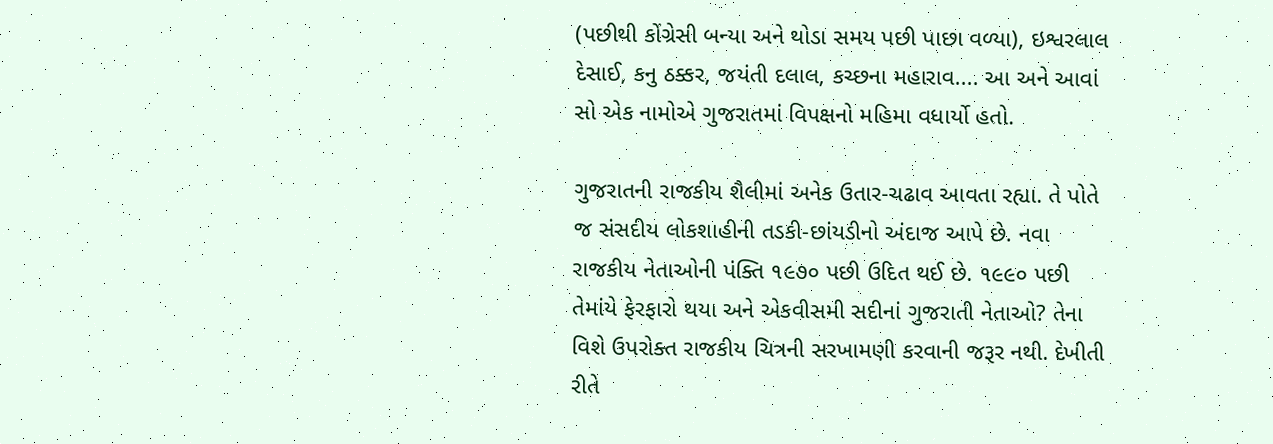(પછીથી કોંગ્રેસી બન્યા અને થોડા સમય પછી પાછા વળ્યા), ઇશ્વરલાલ દેસાઈ, કનુ ઠક્કર, જયંતી દલાલ, કચ્છના મહારાવ.... આ અને આવાં સો એક નામોએ ગુજરાતમાં વિપક્ષનો મહિમા વધાર્યો હતો.

ગુજરાતની રાજકીય શૈલીમાં અનેક ઉતાર-ચઢાવ આવતા રહ્યા. તે પોતે જ સંસદીય લોકશાહીની તડકી-છાંયડીનો અંદાજ આપે છે. નવા રાજકીય નેતાઓની પંક્તિ ૧૯૭૦ પછી ઉદિત થઈ છે. ૧૯૯૦ પછી તેમાંયે ફેરફારો થયા અને એકવીસમી સદીનાં ગુજરાતી નેતાઓ? તેના વિશે ઉપરોક્ત રાજકીય ચિત્રની સરખામણી કરવાની જરૂર નથી. દેખીતી રીતે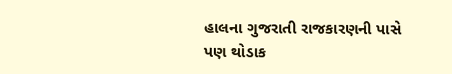હાલના ગુજરાતી રાજકારણની પાસે પણ થોડાક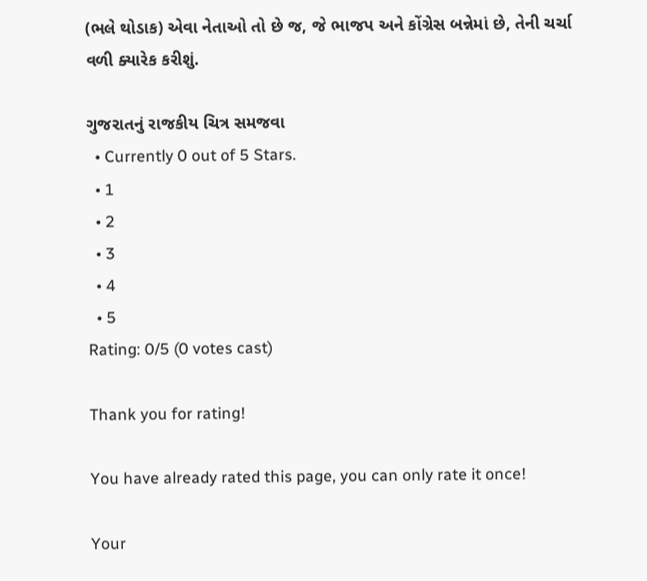(ભલે થોડાક) એવા નેતાઓ તો છે જ, જે ભાજપ અને કોંગ્રેસ બન્નેમાં છે, તેની ચર્ચા વળી ક્યારેક કરીશું.

ગુજરાતનું રાજકીય ચિત્ર સમજવા
  • Currently 0 out of 5 Stars.
  • 1
  • 2
  • 3
  • 4
  • 5
Rating: 0/5 (0 votes cast)

Thank you for rating!

You have already rated this page, you can only rate it once!

Your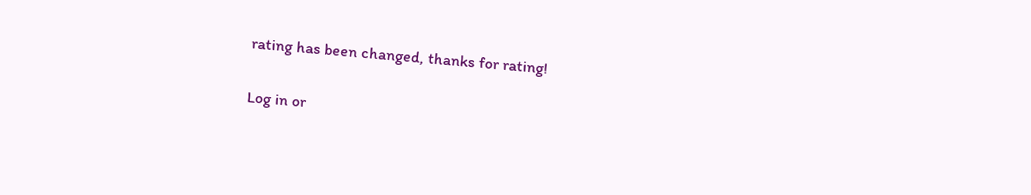rating has been changed, thanks for rating!

Log in or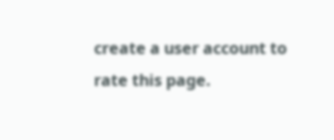create a user account to rate this page.